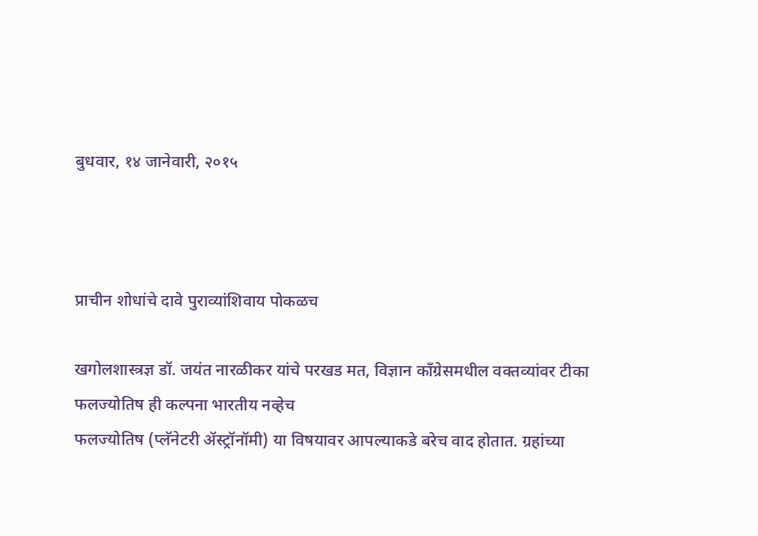बुधवार, १४ जानेवारी, २०१५



प्राचीन शोधांचे दावे पुराव्यांशिवाय पोकळच

खगोलशास्त्रज्ञ डॉ. जयंत नारळीकर यांचे परखड मत, विज्ञान काँग्रेसमधील वक्तव्यांवर टीका
फलज्योतिष ही कल्पना भारतीय नव्हेच
फलज्योतिष (प्लॅनेटरी ॲस्ट्रॉनॉमी) या विषयावर आपल्याकडे बरेच वाद होतात. ग्रहांच्या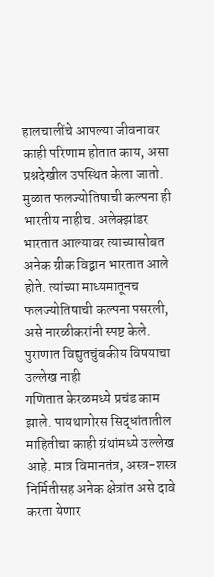हालचालींचे आपल्या जीवनावर काही परिणाम होतात काय, असा प्रश्नदेखील उपस्थित केला जातो. मुळात फलज्योतिषाची कल्पना ही भारतीय नाहीच. अलेक्झांडर भारतात आल्यावर त्याच्यासोबत अनेक ग्रीक विद्वान भारतात आले होते. त्यांच्या माध्यमातूनच फलज्योतिषाची कल्पना पसरली, असे नारळीकरांनी स्पष्ट केले.
पुराणात विद्युतचुंबकीय विषयाचा उल्लेख नाही
गणितात केरळमध्ये प्रचंड काम झाले. पायथागोरस सिद्धांतातील माहितीचा काही ग्रंथांमध्ये उल्लेख आहे. मात्र विमानतंत्र, अस्त्र-शस्त्र निर्मितीसह अनेक क्षेत्रांत असे दावे करता येणार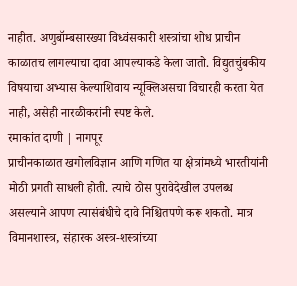नाहीत. अणुबॉम्बसारख्या विध्वंसकारी शस्त्रांचा शोध प्राचीन काळातच लागल्याचा दावा आपल्याकडे केला जातो. विद्युतचुंबकीय विषयाचा अभ्यास केल्याशिवाय न्यूक्लिअसचा विचारही करता येत नाही, असेही नारळीकरांनी स्पष्ट केले.
रमाकांत दाणी | नागपूर
प्राचीनकाळात खगोलविज्ञान आणि गणित या क्षेत्रांमध्ये भारतीयांनी मोठी प्रगती साधली होती. त्याचे ठोस पुरावेदेखील उपलब्ध असल्याने आपण त्यासंबंधीचे दावे निश्चितपणे करू शकतो. मात्र विमानशास्त्र, संहारक अस्त्र-शस्त्रांच्या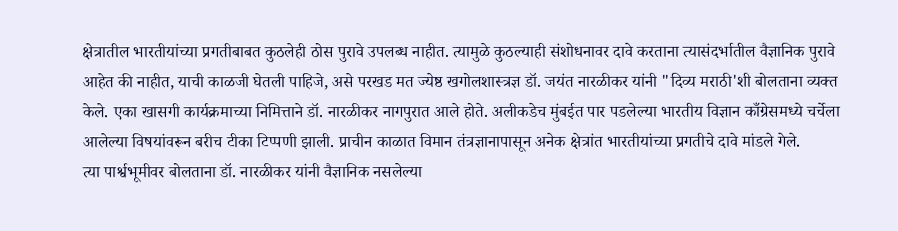क्षेत्रातील भारतीयांच्या प्रगतीबाबत कुठलेही ठोस पुरावे उपलब्ध नाहीत. त्यामुळे कुठल्याही संशोधनावर दावे करताना त्यासंदर्भातील वैज्ञानिक पुरावे आहेत की नाहीत, याची काळजी घेतली पाहिजे, असे परखड मत ज्येष्ठ खगोलशास्त्रज्ञ डॉ. जयंत नारळीकर यांनी "दिव्य मराठी'शी बोलताना व्यक्त केले. एका खासगी कार्यक्रमाच्या निमित्ताने डॉ. नारळीकर नागपुरात आले होते. अलीकडेच मुंबईत पार पडलेल्या भारतीय विज्ञान काँग्रेसमध्ये चर्चेला आलेल्या विषयांवरून बरीच टीका टिप्पणी झाली. प्राचीन काळात विमान तंत्रज्ञानापासून अनेक क्षेत्रांत भारतीयांच्या प्रगतीचे दावे मांडले गेले.
त्या पार्श्वभूमीवर बोलताना डॉ. नारळीकर यांनी वैज्ञानिक नसलेल्या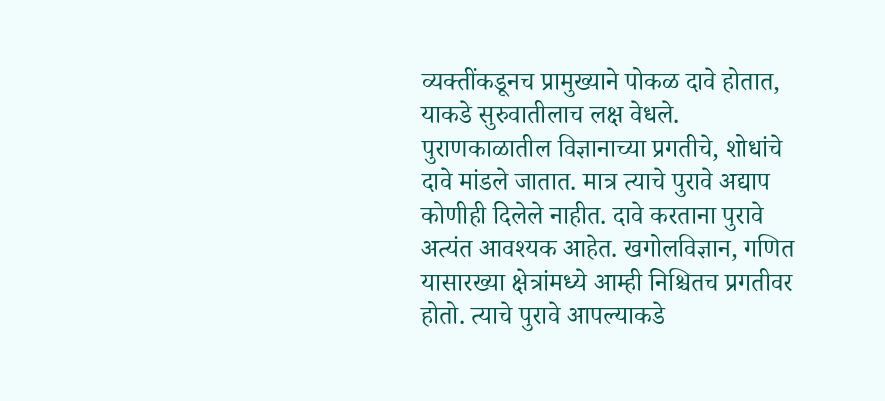व्यक्तींकडूनच प्रामुख्याने पोकळ दावे होतात, याकडे सुरुवातीलाच लक्ष वेधले. पुराणकाळातील विज्ञानाच्या प्रगतीचे, शोधांचे दावे मांडले जातात. मात्र त्याचे पुरावे अद्याप कोणीही दिलेले नाहीत. दावे करताना पुरावे अत्यंत आवश्यक आहेत. खगोलविज्ञान, गणित यासारख्या क्षेत्रांमध्ये आम्ही निश्चितच प्रगतीवर होतो. त्याचे पुरावे आपल्याकडे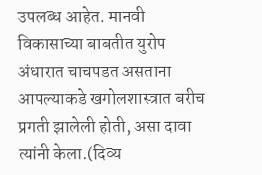उपलब्ध आहेत. मानवी विकासाच्या बाबतीत युरोप अंधारात चाचपडत असताना आपल्याकडे खगोलशास्त्रात बरीच प्रगती झालेली होती, असा दावा त्यांनी केला.(दिव्य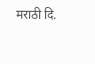मराठी दि.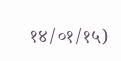१४/०१/१५)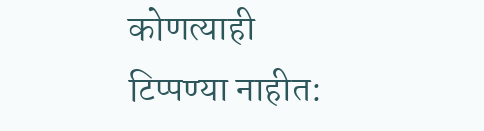कोणत्याही टिप्पण्‍या नाहीत: